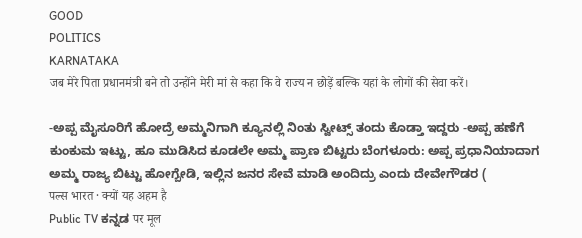GOOD
POLITICS
KARNATAKA
जब मेरे पिता प्रधानमंत्री बने तो उन्होंने मेरी मां से कहा कि वे राज्य न छोड़ें बल्कि यहां के लोगों की सेवा करें।

-ಅಪ್ಪ ಮೈಸೂರಿಗೆ ಹೋದ್ರೆ ಅಮ್ಮನಿಗಾಗಿ ಕ್ಯೂನಲ್ಲಿ ನಿಂತು ಸ್ವೀಟ್ಸ್ ತಂದು ಕೊಡ್ತಾ ಇದ್ದರು -ಅಪ್ಪ ಹಣೆಗೆ ಕುಂಕುಮ ಇಟ್ಟು, ಹೂ ಮುಡಿಸಿದ ಕೂಡಲೇ ಅಮ್ಮ ಪ್ರಾಣ ಬಿಟ್ಟರು ಬೆಂಗಳೂರು: ಅಪ್ಪ ಪ್ರಧಾನಿಯಾದಾಗ ಅಮ್ಮ ರಾಜ್ಯ ಬಿಟ್ಟು ಹೋಗ್ಬೇಡಿ, ಇಲ್ಲಿನ ಜನರ ಸೇವೆ ಮಾಡಿ ಅಂದಿದ್ರು ಎಂದು ದೇವೇಗೌಡರ (
पल्स भारत · क्यों यह अहम है
Public TV ಕನ್ನಡ पर मूल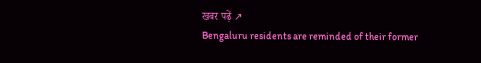खबर पढ़ें ↗
Bengaluru residents are reminded of their former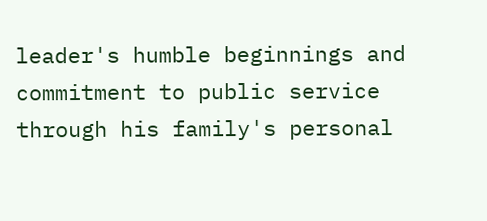leader's humble beginnings and commitment to public service through his family's personal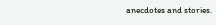anecdotes and stories.